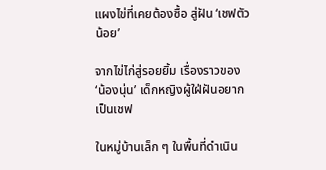แผงไข่ที่เคยต้องซื้อ สู่ฝัน ‘เชฟตัวน้อย’

จากไข่ไก่สู่รอยยิ้ม เรื่องราวของ ‘น้องนุ่น’ เด็กหญิงผู้ใฝ่ฝันอยากเป็นเชฟ

ในหมู่บ้านเล็ก ๆ ในพื้นที่ดำเนิน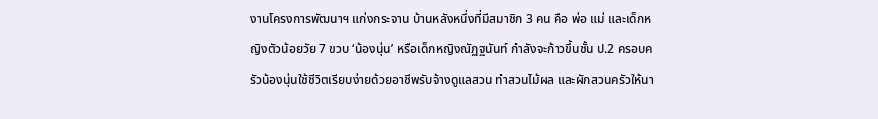งานโครงการพัฒนาฯ แก่งกระจาน บ้านหลังหนึ่งที่มีสมาชิก 3 คน คือ พ่อ แม่ และเด็กหญิงตัวน้อยวัย 7 ขวบ ‘น้องนุ่น’ หรือเด็กหญิงณัฏฐนันท์ กำลังจะก้าวขึ้นชั้น ป.2 ครอบครัวน้องนุ่นใช้ชีวิตเรียบง่ายด้วยอาชีพรับจ้างดูแลสวน ทำสวนไม้ผล และผักสวนครัวให้นา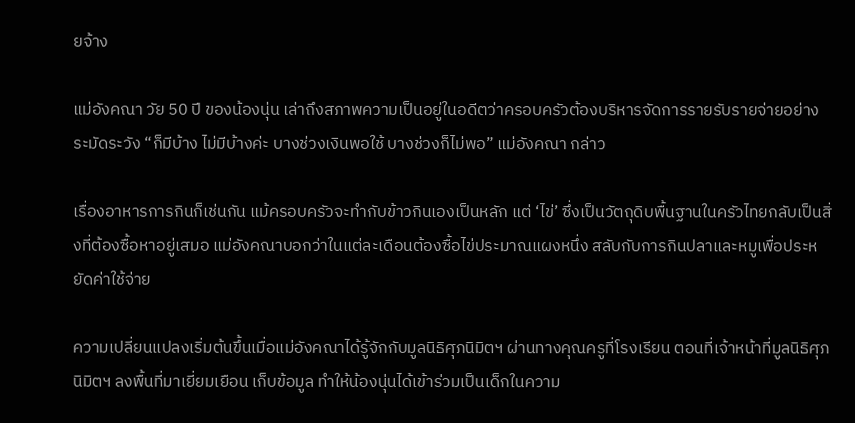ยจ้าง

แม่อังคณา วัย 50 ปี ของน้องนุ่น เล่าถึงสภาพความเป็นอยู่ในอดีตว่าครอบครัวต้องบริหารจัดการรายรับรายจ่ายอย่างระมัดระวัง “ก็มีบ้าง ไม่มีบ้างค่ะ บางช่วงเงินพอใช้ บางช่วงก็ไม่พอ” แม่อังคณา กล่าว

เรื่องอาหารการกินก็เช่นกัน แม้ครอบครัวจะทำกับข้าวกินเองเป็นหลัก แต่ ‘ไข่’ ซึ่งเป็นวัตถุดิบพื้นฐานในครัวไทยกลับเป็นสิ่งที่ต้องซื้อหาอยู่เสมอ แม่อังคณาบอกว่าในแต่ละเดือนต้องซื้อไข่ประมาณแผงหนึ่ง สลับกับการกินปลาและหมูเพื่อประหยัดค่าใช้จ่าย

ความเปลี่ยนแปลงเริ่มต้นขึ้นเมื่อแม่อังคณาได้รู้จักกับมูลนิธิศุภนิมิตฯ ผ่านทางคุณครูที่โรงเรียน ตอนที่เจ้าหน้าที่มูลนิธิศุภนิมิตฯ ลงพื้นที่มาเยี่ยมเยือน เก็บข้อมูล ทำให้น้องนุ่นได้เข้าร่วมเป็นเด็กในความ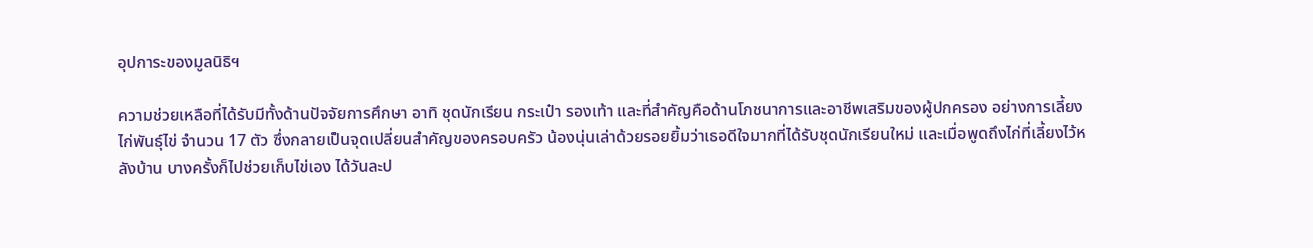อุปการะของมูลนิธิฯ

ความช่วยเหลือที่ได้รับมีทั้งด้านปัจจัยการศึกษา อาทิ ชุดนักเรียน กระเป๋า รองเท้า และที่สำคัญคือด้านโภชนาการและอาชีพเสริมของผู้ปกครอง อย่างการเลี้ยง ไก่พันธุ์ไข่ จำนวน 17 ตัว ซึ่งกลายเป็นจุดเปลี่ยนสำคัญของครอบครัว น้องนุ่นเล่าด้วยรอยยิ้มว่าเธอดีใจมากที่ได้รับชุดนักเรียนใหม่ และเมื่อพูดถึงไก่ที่เลี้ยงไว้หลังบ้าน บางครั้งก็ไปช่วยเก็บไข่เอง ได้วันละป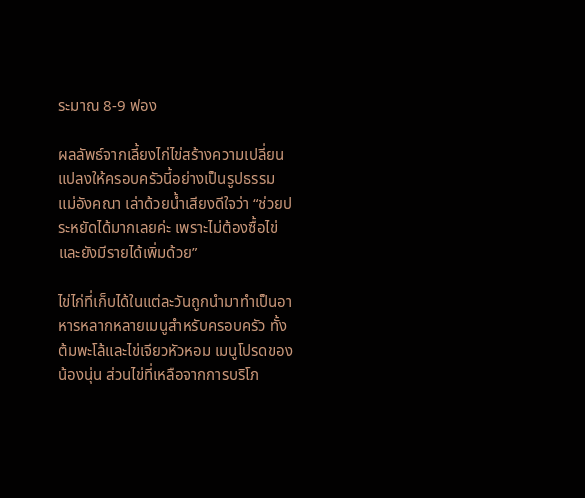ระมาณ 8-9 ฟอง

ผลลัพธ์จากเลี้ยงไก่ไข่สร้างความเปลี่ยนแปลงให้ครอบครัวนี้อย่างเป็นรูปธรรม แม่อังคณา เล่าด้วยน้ำเสียงดีใจว่า “ช่วยประหยัดได้มากเลยค่ะ เพราะไม่ต้องซื้อไข่ และยังมีรายได้เพิ่มด้วย”

ไข่ไก่ที่เก็บได้ในแต่ละวันถูกนำมาทำเป็นอาหารหลากหลายเมนูสำหรับครอบครัว ทั้งต้มพะโล้และไข่เจียวหัวหอม เมนูโปรดของน้องนุ่น ส่วนไข่ที่เหลือจากการบริโภ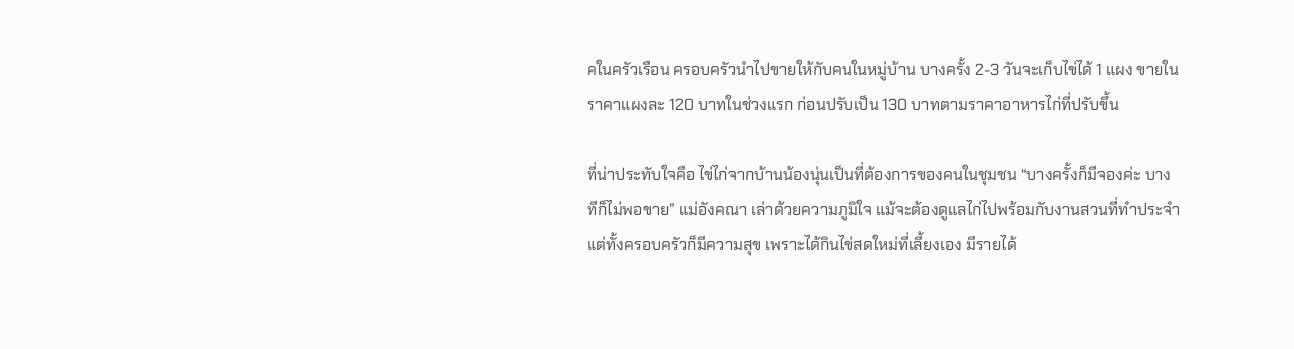คในครัวเรือน ครอบครัวนำไปขายให้กับคนในหมู่บ้าน บางครั้ง 2-3 วันจะเก็บไข่ได้ 1 แผง ขายในราคาแผงละ 120 บาทในช่วงแรก ก่อนปรับเป็น 130 บาทตามราคาอาหารไก่ที่ปรับขึ้น

ที่น่าประทับใจคือ ไข่ไก่จากบ้านน้องนุ่นเป็นที่ต้องการของคนในชุมชน “บางครั้งก็มีจองค่ะ บางทีก็ไม่พอขาย” แม่อังคณา เล่าด้วยความภูมิใจ แม้จะต้องดูแลไก่ไปพร้อมกับงานสวนที่ทำประจำแต่ทั้งครอบครัวก็มีความสุข เพราะได้กินไข่สดใหม่ที่เลี้ยงเอง มีรายได้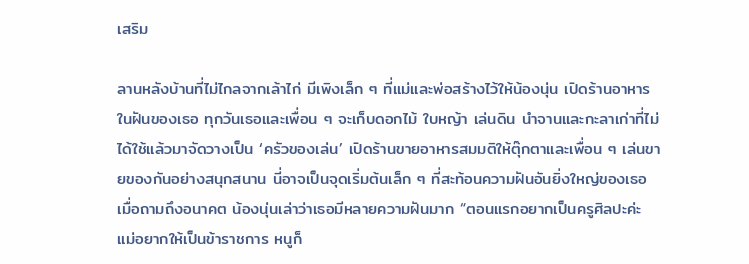เสริม

ลานหลังบ้านที่ไม่ไกลจากเล้าไก่ มีเพิงเล็ก ๆ ที่แม่และพ่อสร้างไว้ให้น้องนุ่น เปิดร้านอาหารในฝันของเธอ ทุกวันเธอและเพื่อน ๆ จะเก็บดอกไม้ ใบหญ้า เล่นดิน นำจานและกะลาเก่าที่ไม่ได้ใช้แล้วมาจัดวางเป็น ‘ครัวของเล่น’ เปิดร้านขายอาหารสมมติให้ตุ๊กตาและเพื่อน ๆ เล่นขายของกันอย่างสนุกสนาน นี่อาจเป็นจุดเริ่มต้นเล็ก ๆ ที่สะท้อนความฝันอันยิ่งใหญ่ของเธอ
เมื่อถามถึงอนาคต น้องนุ่นเล่าว่าเธอมีหลายความฝันมาก “ตอนแรกอยากเป็นครูศิลปะค่ะ แม่อยากให้เป็นข้าราชการ หนูก็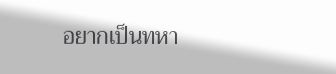อยากเป็นทหา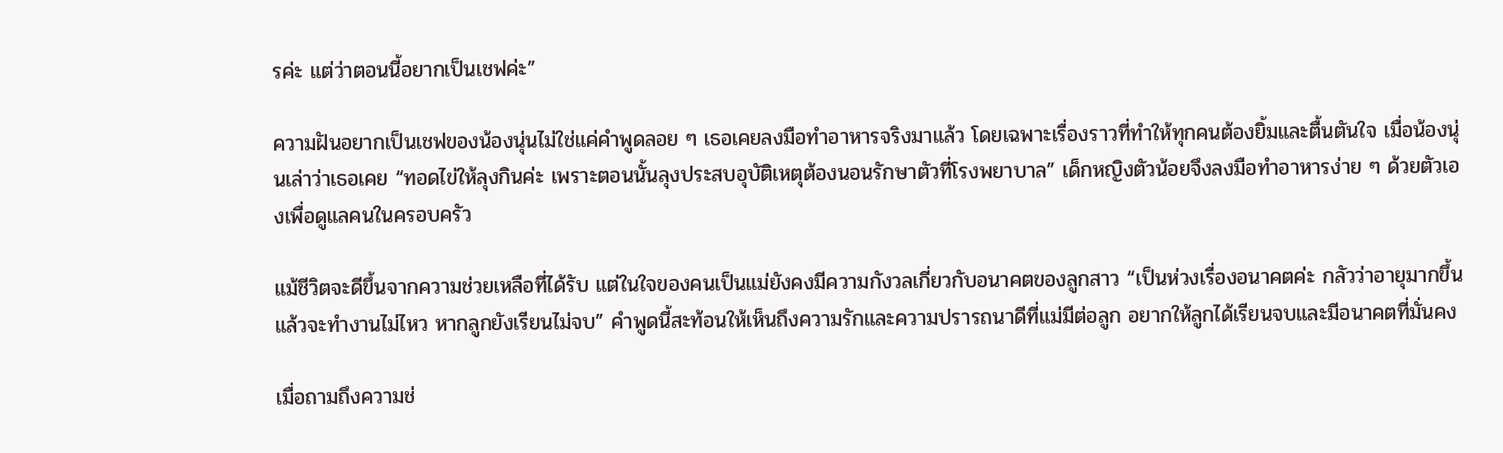รค่ะ แต่ว่าตอนนี้อยากเป็นเชฟค่ะ”

ความฝันอยากเป็นเชฟของน้องนุ่นไม่ใช่แค่คำพูดลอย ๆ เธอเคยลงมือทำอาหารจริงมาแล้ว โดยเฉพาะเรื่องราวที่ทำให้ทุกคนต้องยิ้มและตื้นตันใจ เมื่อน้องนุ่นเล่าว่าเธอเคย “ทอดไข่ให้ลุงกินค่ะ เพราะตอนนั้นลุงประสบอุบัติเหตุต้องนอนรักษาตัวที่โรงพยาบาล” เด็กหญิงตัวน้อยจึงลงมือทำอาหารง่าย ๆ ด้วยตัวเองเพื่อดูแลคนในครอบครัว

แม้ชีวิตจะดีขึ้นจากความช่วยเหลือที่ได้รับ แต่ในใจของคนเป็นแม่ยังคงมีความกังวลเกี่ยวกับอนาคตของลูกสาว “เป็นห่วงเรื่องอนาคตค่ะ กลัวว่าอายุมากขึ้นแล้วจะทำงานไม่ไหว หากลูกยังเรียนไม่จบ” คำพูดนี้สะท้อนให้เห็นถึงความรักและความปรารถนาดีที่แม่มีต่อลูก อยากให้ลูกได้เรียนจบและมีอนาคตที่มั่นคง

เมื่อถามถึงความช่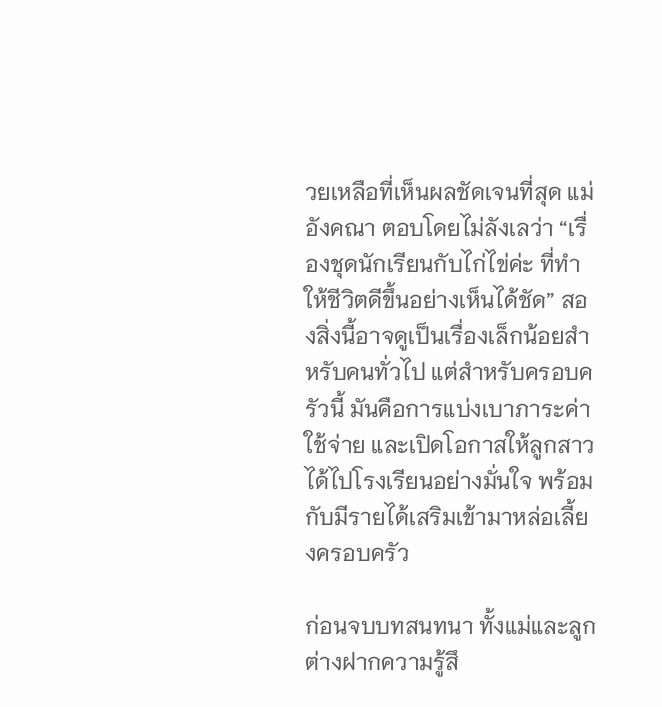วยเหลือที่เห็นผลชัดเจนที่สุด แม่อังคณา ตอบโดยไม่ลังเลว่า “เรื่องชุดนักเรียนกับไก่ไข่ค่ะ ที่ทำให้ชีวิตดีขึ้นอย่างเห็นได้ชัด” สองสิ่งนี้อาจดูเป็นเรื่องเล็กน้อยสำหรับคนทั่วไป แต่สำหรับครอบครัวนี้ มันคือการแบ่งเบาภาระค่าใช้จ่าย และเปิดโอกาสให้ลูกสาวได้ไปโรงเรียนอย่างมั่นใจ พร้อมกับมีรายได้เสริมเข้ามาหล่อเลี้ยงครอบครัว

ก่อนจบบทสนทนา ทั้งแม่และลูกต่างฝากความรู้สึ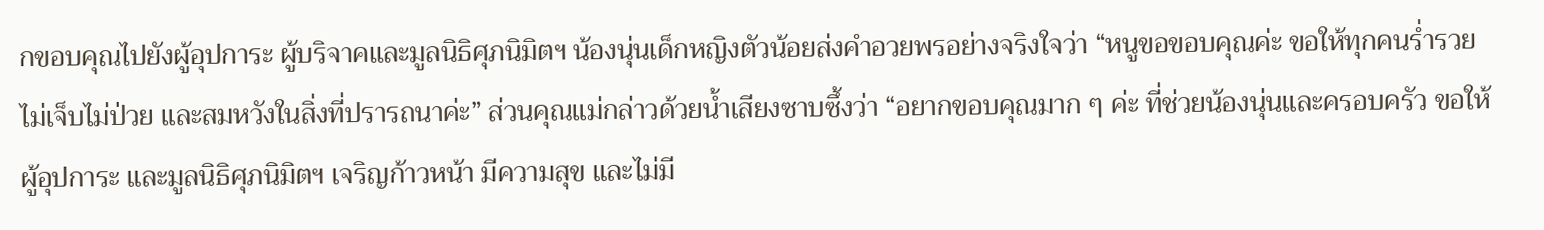กขอบคุณไปยังผู้อุปการะ ผู้บริจาคและมูลนิธิศุภนิมิตฯ น้องนุ่นเด็กหญิงตัวน้อยส่งคำอวยพรอย่างจริงใจว่า “หนูขอขอบคุณค่ะ ขอให้ทุกคนร่ำรวย ไม่เจ็บไม่ป่วย และสมหวังในสิ่งที่ปรารถนาค่ะ” ส่วนคุณแม่กล่าวด้วยน้ำเสียงซาบซึ้งว่า “อยากขอบคุณมาก ๆ ค่ะ ที่ช่วยน้องนุ่นและครอบครัว ขอให้ผู้อุปการะ และมูลนิธิศุภนิมิตฯ เจริญก้าวหน้า มีความสุข และไม่มี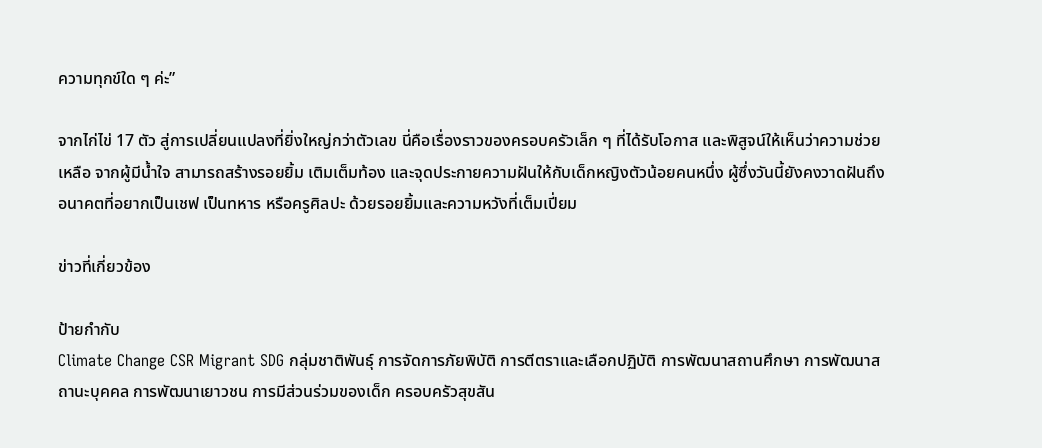ความทุกข์ใด ๆ ค่ะ”

จากไก่ไข่ 17 ตัว สู่การเปลี่ยนแปลงที่ยิ่งใหญ่กว่าตัวเลข นี่คือเรื่องราวของครอบครัวเล็ก ๆ ที่ได้รับโอกาส และพิสูจน์ให้เห็นว่าความช่วยเหลือ จากผู้มีน้ำใจ สามารถสร้างรอยยิ้ม เติมเต็มท้อง และจุดประกายความฝันให้กับเด็กหญิงตัวน้อยคนหนึ่ง ผู้ซึ่งวันนี้ยังคงวาดฝันถึงอนาคตที่อยากเป็นเชฟ เป็นทหาร หรือครูศิลปะ ด้วยรอยยิ้มและความหวังที่เต็มเปี่ยม

ข่าวที่เกี่ยวข้อง

ป้ายกำกับ
Climate Change CSR Migrant SDG กลุ่มชาติพันธุ์ การจัดการภัยพิบัติ การตีตราและเลือกปฏิบัติ การพัฒนาสถานศึกษา การพัฒนาสถานะบุคคล การพัฒนาเยาวชน การมีส่วนร่วมของเด็ก ครอบครัวสุขสัน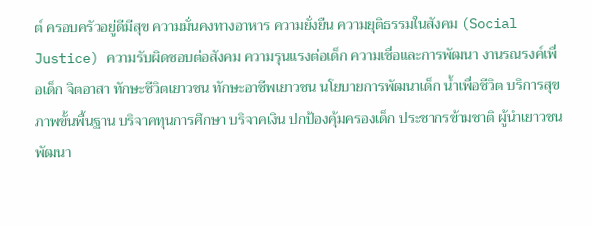ต์ ครอบครัวอยู่ดีมีสุข ความมั่นคงทางอาหาร ความยั่งยืน ความยุติธรรมในสังคม (Social Justice) ความรับผิดชอบต่อสังคม ความรุนแรงต่อเด็ก ความเชื่อและการพัฒนา งานรณรงค์เพื่อเด็ก จิตอาสา ทักษะชีวิตเยาวชน ทักษะอาชีพเยาวชน นโยบายการพัฒนาเด็ก น้ำเพื่อชีวิต บริการสุขภาพขั้นพื้นฐาน บริจาคทุนการศึกษา บริจาคเงิน ปกป้องคุ้มครองเด็ก ประชากรข้ามชาติ ผู้นำเยาวชน พัฒนา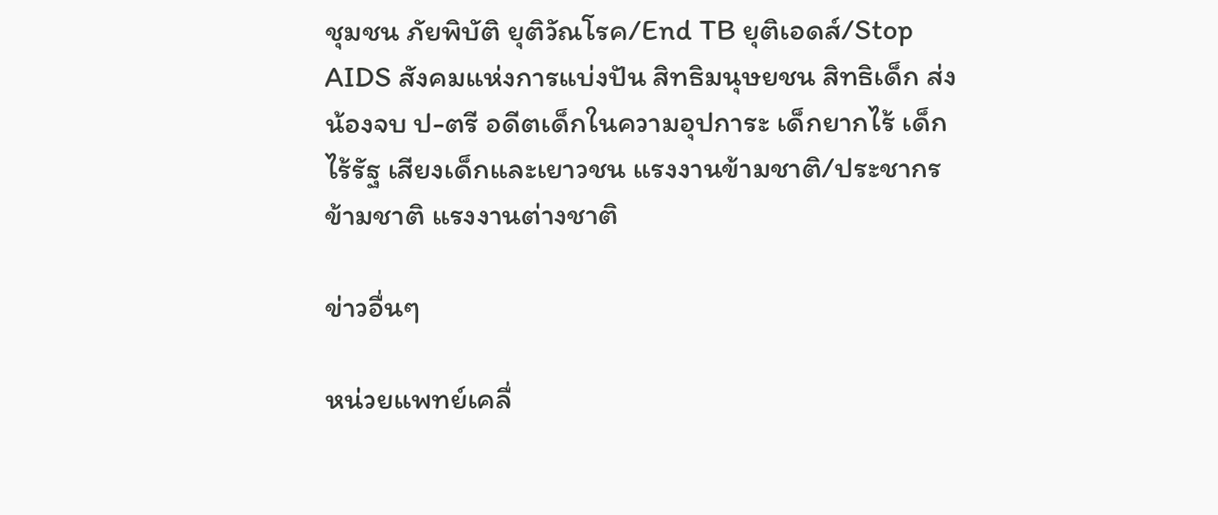ชุมชน ภัยพิบัติ ยุติวัณโรค/End TB ยุติเอดส์/Stop AIDS สังคมแห่งการแบ่งปัน สิทธิมนุษยชน สิทธิเด็ก ส่งน้องจบ ป-ตรี อดีตเด็กในความอุปการะ เด็กยากไร้ เด็กไร้รัฐ เสียงเด็กและเยาวชน แรงงานข้ามชาติ/ประชากรข้ามชาติ แรงงานต่างชาติ

ข่าวอื่นๆ

หน่วยแพทย์เคลื่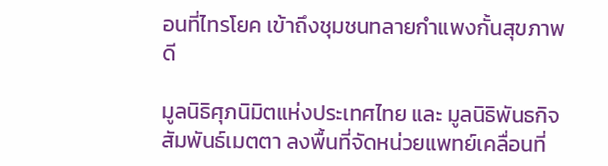อนที่ไทรโยค เข้าถึงชุมชนทลายกำแพงกั้นสุขภาพดี

มูลนิธิศุภนิมิตแห่งประเทศไทย และ มูลนิธิพันธกิจสัมพันธ์เมตตา ลงพื้นที่จัดหน่วยแพทย์เคลื่อนที่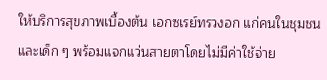ให้บริการสุขภาพเบื้องต้น เอกซเรย์ทรวงอก แก่คนในชุมชนและเด็ก ๆ พร้อมแจกแว่นสายตาโดยไม่มีค่าใช้จ่าย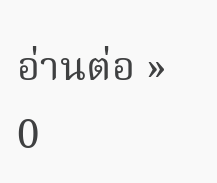อ่านต่อ »
0